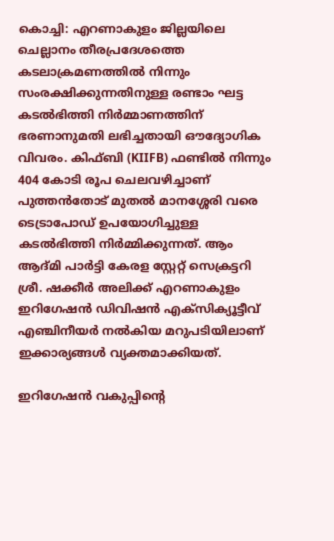കൊച്ചി: എറണാകുളം ജില്ലയിലെ ചെല്ലാനം തീരപ്രദേശത്തെ കടലാക്രമണത്തിൽ നിന്നും സംരക്ഷിക്കുന്നതിനുള്ള രണ്ടാം ഘട്ട കടൽഭിത്തി നിർമ്മാണത്തിന് ഭരണാനുമതി ലഭിച്ചതായി ഔദ്യോഗിക വിവരം. കിഫ്ബി (KIIFB) ഫണ്ടിൽ നിന്നും 404 കോടി രൂപ ചെലവഴിച്ചാണ് പുത്തൻതോട് മുതൽ മാനശ്ശേരി വരെ ടെട്രാപോഡ് ഉപയോഗിച്ചുള്ള കടൽഭിത്തി നിർമ്മിക്കുന്നത്. ആം ആദ്മി പാർട്ടി കേരള സ്റ്റേറ്റ് സെക്രട്ടറി ശ്രീ. ഷക്കീർ അലിക്ക് എറണാകുളം ഇറിഗേഷൻ ഡിവിഷൻ എക്സിക്യൂട്ടീവ് എഞ്ചിനീയർ നൽകിയ മറുപടിയിലാണ് ഇക്കാര്യങ്ങൾ വ്യക്തമാക്കിയത്.

ഇറിഗേഷൻ വകുപ്പിന്റെ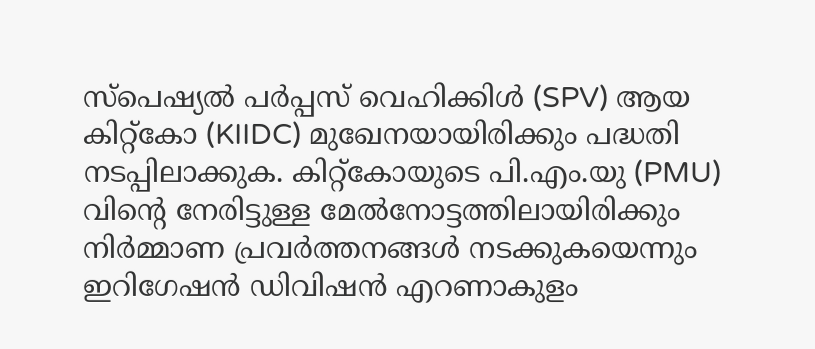സ്പെഷ്യൽ പർപ്പസ് വെഹിക്കിൾ (SPV) ആയ കിറ്റ്കോ (KIIDC) മുഖേനയായിരിക്കും പദ്ധതി നടപ്പിലാക്കുക. കിറ്റ്കോയുടെ പി.എം.യു (PMU) വിന്റെ നേരിട്ടുള്ള മേൽനോട്ടത്തിലായിരിക്കും നിർമ്മാണ പ്രവർത്തനങ്ങൾ നടക്കുകയെന്നും ഇറിഗേഷൻ ഡിവിഷൻ എറണാകുളം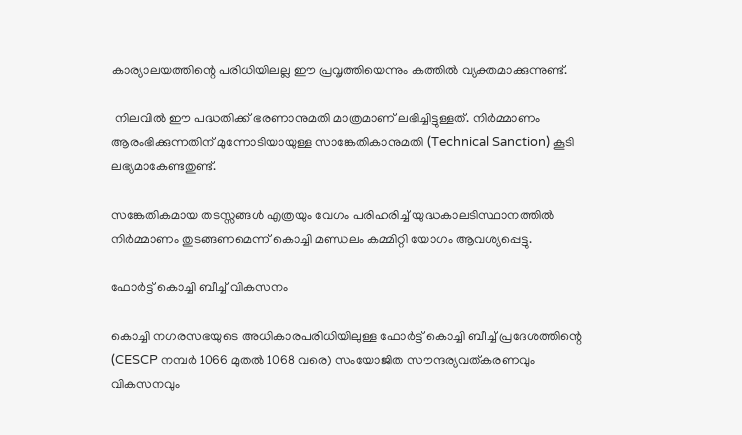കാര്യാലയത്തിന്റെ പരിധിയിലല്ല ഈ പ്രവൃത്തിയെന്നും കത്തിൽ വ്യക്തമാക്കുന്നുണ്ട്.

 നിലവിൽ ഈ പദ്ധതിക്ക് ഭരണാനുമതി മാത്രമാണ് ലഭിച്ചിട്ടുള്ളത്. നിർമ്മാണം ആരംഭിക്കുന്നതിന് മുന്നോടിയായുള്ള സാങ്കേതികാനുമതി (Technical Sanction) കൂടി ലഭ്യമാകേണ്ടതുണ്ട്.

സങ്കേതികമായ തടസ്സങ്ങൾ എത്രയും വേഗം പരിഹരിച്ച് യുദ്ധകാലടിസ്ഥാനത്തിൽ നിർമ്മാണം തുടങ്ങണമെന്ന് കൊച്ചി മണ്ഡലം കമ്മിറ്റി യോഗം ആവശ്യപ്പെട്ടു.

ഫോർട്ട് കൊച്ചി ബീച്ച് വികസനം

കൊച്ചി നഗരസഭയുടെ അധികാരപരിധിയിലുള്ള ഫോർട്ട് കൊച്ചി ബീച്ച് പ്രദേശത്തിന്റെ (CESCP നമ്പർ 1066 മുതൽ 1068 വരെ) സംയോജിത സൗന്ദര്യവത്കരണവും വികസനവും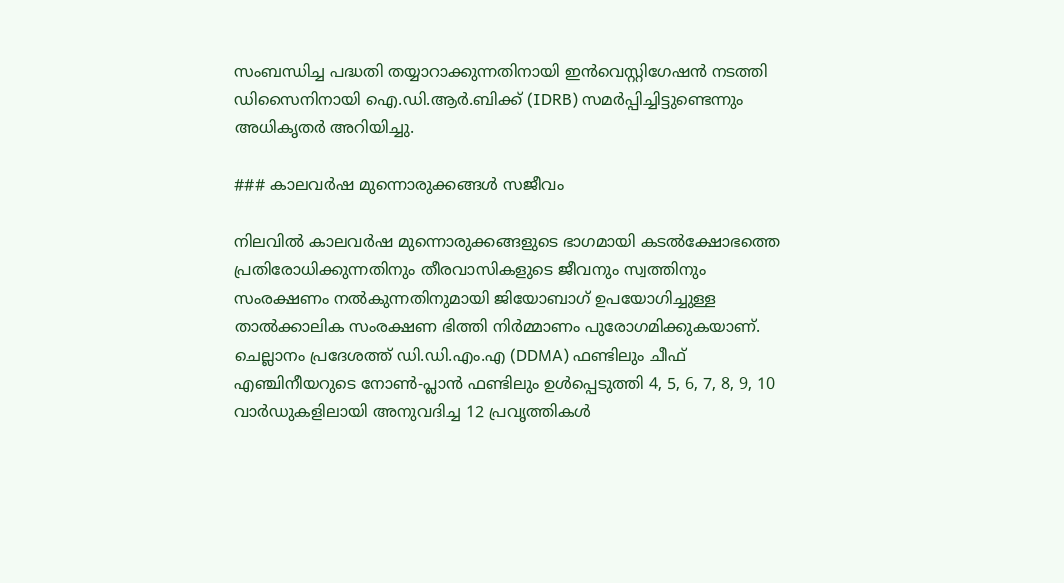സംബന്ധിച്ച പദ്ധതി തയ്യാറാക്കുന്നതിനായി ഇൻവെസ്റ്റിഗേഷൻ നടത്തി ഡിസൈനിനായി ഐ.ഡി.ആർ.ബിക്ക് (IDRB) സമർപ്പിച്ചിട്ടുണ്ടെന്നും അധികൃതർ അറിയിച്ചു.

### കാലവർഷ മുന്നൊരുക്കങ്ങൾ സജീവം

നിലവിൽ കാലവർഷ മുന്നൊരുക്കങ്ങളുടെ ഭാഗമായി കടൽക്ഷോഭത്തെ പ്രതിരോധിക്കുന്നതിനും തീരവാസികളുടെ ജീവനും സ്വത്തിനും സംരക്ഷണം നൽകുന്നതിനുമായി ജിയോബാഗ് ഉപയോഗിച്ചുള്ള താൽക്കാലിക സംരക്ഷണ ഭിത്തി നിർമ്മാണം പുരോഗമിക്കുകയാണ്. ചെല്ലാനം പ്രദേശത്ത് ഡി.ഡി.എം.എ (DDMA) ഫണ്ടിലും ചീഫ് എഞ്ചിനീയറുടെ നോൺ-പ്ലാൻ ഫണ്ടിലും ഉൾപ്പെടുത്തി 4, 5, 6, 7, 8, 9, 10 വാർഡുകളിലായി അനുവദിച്ച 12 പ്രവൃത്തികൾ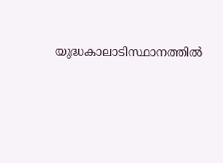യുദ്ധകാലാടിസ്ഥാനത്തിൽ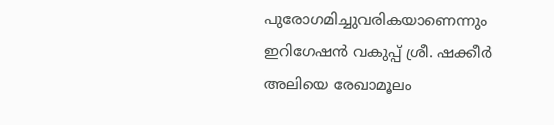പുരോഗമിച്ചുവരികയാണെന്നും ഇറിഗേഷൻ വകുപ്പ് ശ്രീ. ഷക്കീർ അലിയെ രേഖാമൂലം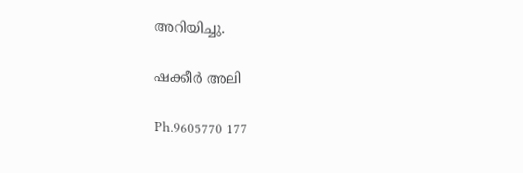അറിയിച്ചു.

ഷക്കീർ അലി

Ph.9605770 177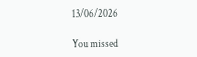13/06/2026

You missed